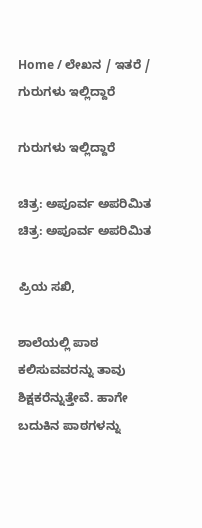Home / ಲೇಖನ / ಇತರೆ / ಗುರುಗಳು ಇಲ್ಲಿದ್ದಾರೆ

ಗುರುಗಳು ಇಲ್ಲಿದ್ದಾರೆ

ಚಿತ್ರ: ಅಪೂರ್ವ ಅಪರಿಮಿತ
ಚಿತ್ರ: ಅಪೂರ್ವ ಅಪರಿಮಿತ

ಪ್ರಿಯ ಸಖಿ,

ಶಾಲೆಯಲ್ಲಿ ಪಾಠ ಕಲಿಸುವವರನ್ನು ತಾವು ಶಿಕ್ಷಕರೆನ್ನುತ್ತೇವೆ. ಹಾಗೇ ಬದುಕಿನ ಪಾಠಗಳನ್ನು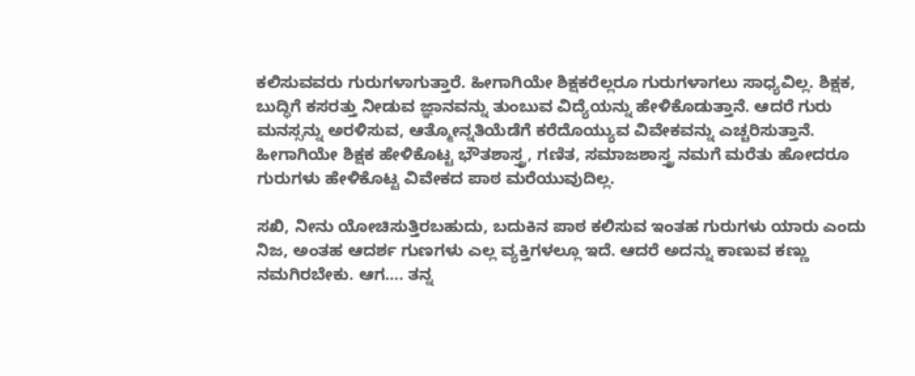ಕಲಿಸುವವರು ಗುರುಗಳಾಗುತ್ತಾರೆ. ಹೀಗಾಗಿಯೇ ಶಿಕ್ಷಕರೆಲ್ಲರೂ ಗುರುಗಳಾಗಲು ಸಾಧ್ಯವಿಲ್ಲ. ಶಿಕ್ಷಕ, ಬುದ್ಧಿಗೆ ಕಸರತ್ತು ನೀಡುವ ಜ್ಞಾನವನ್ನು ತುಂಬುವ ವಿದ್ಯೆಯನ್ನು ಹೇಳಿಕೊಡುತ್ತಾನೆ. ಆದರೆ ಗುರು ಮನಸ್ಸನ್ನು ಅರಳಿಸುವ, ಆತ್ಮೋನ್ನತಿಯೆಡೆಗೆ ಕರೆದೊಯ್ಯುವ ವಿವೇಕವನ್ನು ಎಚ್ಚರಿಸುತ್ತಾನೆ. ಹೀಗಾಗಿಯೇ ಶಿಕ್ಷಕ ಹೇಳಿಕೊಟ್ಟ ಭೌತಶಾಸ್ತ್ರ, ಗಣಿತ, ಸಮಾಜಶಾಸ್ತ್ರ ನಮಗೆ ಮರೆತು ಹೋದರೂ ಗುರುಗಳು ಹೇಳಿಕೊಟ್ಟ ವಿವೇಕದ ಪಾಠ ಮರೆಯುವುದಿಲ್ಲ.

ಸಖಿ, ನೀನು ಯೋಚಿಸುತ್ತಿರಬಹುದು, ಬದುಕಿನ ಪಾಠ ಕಲಿಸುವ ಇಂತಹ ಗುರುಗಳು ಯಾರು ಎಂದು ನಿಜ, ಅಂತಹ ಆದರ್ಶ ಗುಣಗಳು ಎಲ್ಲ ವ್ಯಕ್ತಿಗಳಲ್ಲೂ ಇದೆ. ಆದರೆ ಅದನ್ನು ಕಾಣುವ ಕಣ್ಣು ನಮಗಿರಬೇಕು. ಆಗ…. ತನ್ನ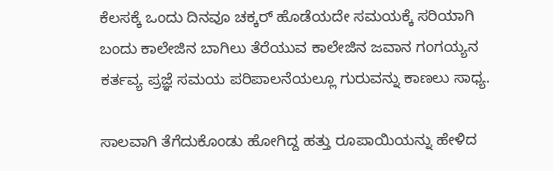ಕೆಲಸಕ್ಕೆ ಒಂದು ದಿನವೂ ಚಕ್ಕರ್ ಹೊಡೆಯದೇ ಸಮಯಕ್ಕೆ ಸರಿಯಾಗಿ ಬಂದು ಕಾಲೇಜಿನ ಬಾಗಿಲು ತೆರೆಯುವ ಕಾಲೇಜಿನ ಜವಾನ ಗಂಗಯ್ಯನ ಕರ್ತವ್ಯ ಪ್ರಜ್ಞೆ ಸಮಯ ಪರಿಪಾಲನೆಯಲ್ಲೂ ಗುರುವನ್ನು ಕಾಣಲು ಸಾಧ್ಯ.

ಸಾಲವಾಗಿ ತೆಗೆದುಕೊಂಡು ಹೋಗಿದ್ದ ಹತ್ತು ರೂಪಾಯಿಯನ್ನು ಹೇಳಿದ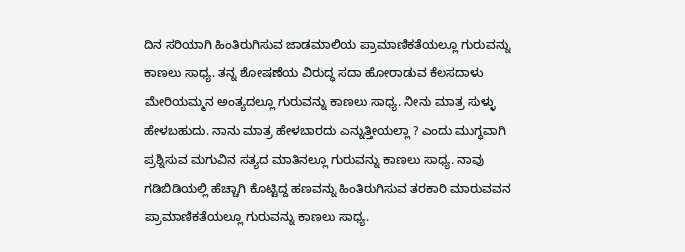ದಿನ ಸರಿಯಾಗಿ ಹಿಂತಿರುಗಿಸುವ ಜಾಡಮಾಲಿಯ ಪ್ರಾಮಾಣಿಕತೆಯಲ್ಲೂ ಗುರುವನ್ನು ಕಾಣಲು ಸಾಧ್ಯ. ತನ್ನ ಶೋಷಣೆಯ ವಿರುದ್ಧ ಸದಾ ಹೋರಾಡುವ ಕೆಲಸದಾಳು ಮೇರಿಯಮ್ಮನ ಅಂತ್ಯದಲ್ಲೂ ಗುರುವನ್ನು ಕಾಣಲು ಸಾಧ್ಯ. ನೀನು ಮಾತ್ರ ಸುಳ್ಳು ಹೇಳಬಹುದು. ನಾನು ಮಾತ್ರ ಹೇಳಬಾರದು ಎನ್ನುತ್ತೀಯಲ್ಲಾ ? ಎಂದು ಮುಗ್ಧವಾಗಿ ಪ್ರಶ್ನಿಸುವ ಮಗುವಿನ ಸತ್ಯದ ಮಾತಿನಲ್ಲೂ ಗುರುವನ್ನು ಕಾಣಲು ಸಾಧ್ಯ. ನಾವು ಗಡಿಬಿಡಿಯಲ್ಲಿ ಹೆಚ್ಚಾಗಿ ಕೊಟ್ಟಿದ್ದ ಹಣವನ್ನು ಹಿಂತಿರುಗಿಸುವ ತರಕಾರಿ ಮಾರುವವನ ಪ್ರಾಮಾಣಿಕತೆಯಲ್ಲೂ ಗುರುವನ್ನು ಕಾಣಲು ಸಾಧ್ಯ.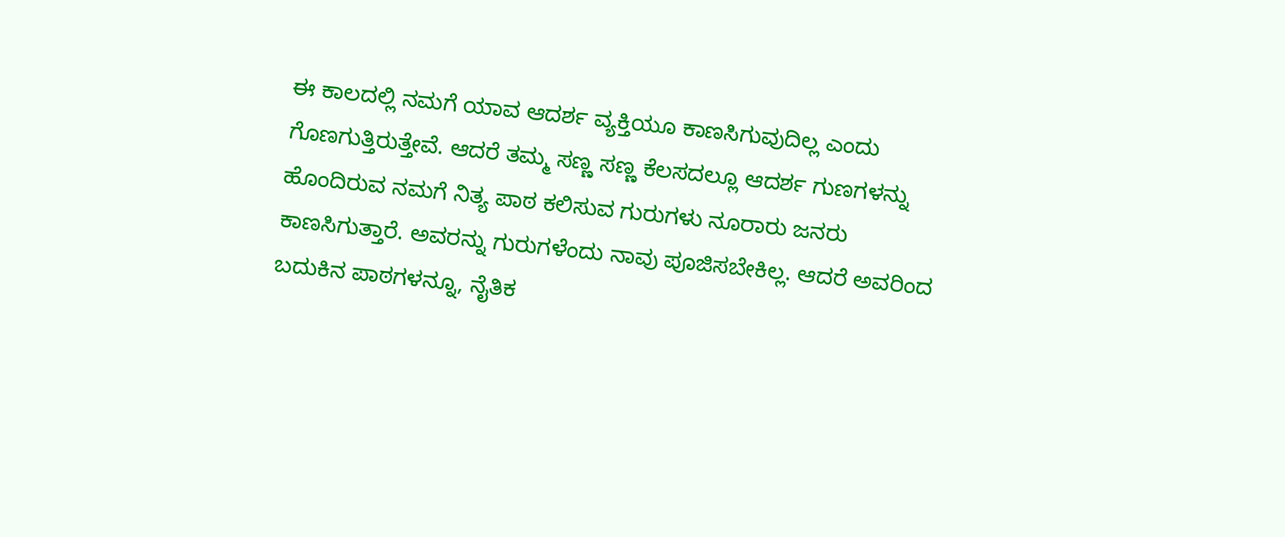ಈ ಕಾಲದಲ್ಲಿ ನಮಗೆ ಯಾವ ಆದರ್ಶ ವ್ಯಕ್ತಿಯೂ ಕಾಣಸಿಗುವುದಿಲ್ಲ ಎಂದು ಗೊಣಗುತ್ತಿರುತ್ತೇವೆ. ಆದರೆ ತಮ್ಮ ಸಣ್ಣ ಸಣ್ಣ ಕೆಲಸದಲ್ಲೂ ಆದರ್ಶ ಗುಣಗಳನ್ನು ಹೊಂದಿರುವ ನಮಗೆ ನಿತ್ಯ ಪಾಠ ಕಲಿಸುವ ಗುರುಗಳು ನೂರಾರು ಜನರು ಕಾಣಸಿಗುತ್ತಾರೆ. ಅವರನ್ನು ಗುರುಗಳೆಂದು ನಾವು ಪೂಜಿಸಬೇಕಿಲ್ಲ. ಆದರೆ ಅವರಿಂದ ಬದುಕಿನ ಪಾಠಗಳನ್ನೂ, ನೈತಿಕ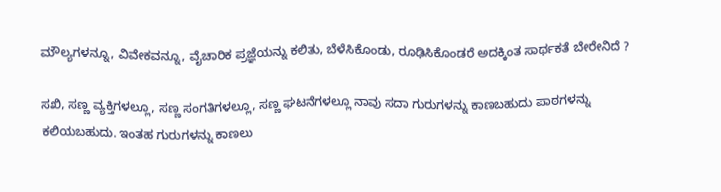ಮೌಲ್ಯಗಳನ್ನೂ, ವಿವೇಕವನ್ನೂ, ವೈಚಾರಿಕ ಪ್ರಜ್ಞೆಯನ್ನು ಕಲಿತು, ಬೆಳೆಸಿಕೊಂಡು, ರೂಢಿಸಿಕೊಂಡರೆ ಅದಕ್ಕಿಂತ ಸಾರ್ಥಕತೆ ಬೇರೇನಿದೆ ?

ಸಖಿ, ಸಣ್ಣ ವ್ಯಕ್ತಿಗಳಲ್ಲೂ, ಸಣ್ಣ ಸಂಗತಿಗಳಲ್ಲೂ, ಸಣ್ಣ ಘಟನೆಗಳಲ್ಲೂ ನಾವು ಸದಾ ಗುರುಗಳನ್ನು ಕಾಣಬಹುದು ಪಾಠಗಳನ್ನು ಕಲಿಯಬಹುದು. ಇಂತಹ ಗುರುಗಳನ್ನು ಕಾಣಲು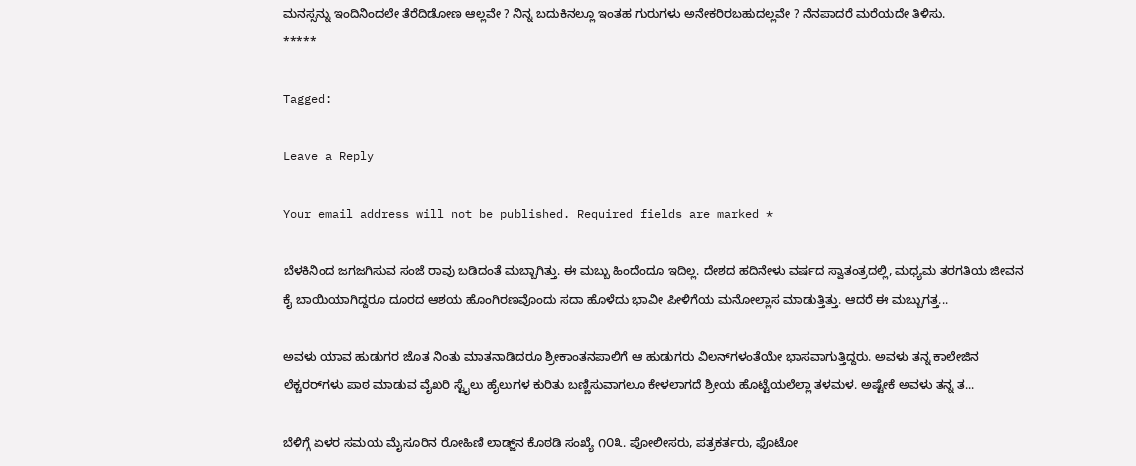ಮನಸ್ಸನ್ನು ಇಂದಿನಿಂದಲೇ ತೆರೆದಿಡೋಣ ಆಲ್ಲವೇ ? ನಿನ್ನ ಬದುಕಿನಲ್ಲೂ ಇಂತಹ ಗುರುಗಳು ಅನೇಕರಿರಬಹುದಲ್ಲವೇ ? ನೆನಪಾದರೆ ಮರೆಯದೇ ತಿಳಿಸು.
*****

Tagged:

Leave a Reply

Your email address will not be published. Required fields are marked *

ಬೆಳಕಿನಿಂದ ಜಗಜಗಿಸುವ ಸಂಜೆ ರಾವು ಬಡಿದಂತೆ ಮಬ್ಬಾಗಿತ್ತು. ಈ ಮಬ್ಬು ಹಿಂದೆಂದೂ ಇದಿಲ್ಲ. ದೇಶದ ಹದಿನೇಳು ವರ್ಷದ ಸ್ವಾತಂತ್ರದಲ್ಲಿ, ಮಧ್ಯಮ ತರಗತಿಯ ಜೀವನ ಕೈ ಬಾಯಿಯಾಗಿದ್ದರೂ ದೂರದ ಆಶಯ ಹೊಂಗಿರಣವೊಂದು ಸದಾ ಹೊಳೆದು ಭಾವೀ ಪೀಳಿಗೆಯ ಮನೋಲ್ಲಾಸ ಮಾಡುತ್ತಿತ್ತು. ಆದರೆ ಈ ಮಬ್ಬುಗತ್ತ...

ಅವಳು ಯಾವ ಹುಡುಗರ ಜೊತ ನಿಂತು ಮಾತನಾಡಿದರೂ ಶ್ರೀಕಾಂತನಪಾಲಿಗೆ ಆ ಹುಡುಗರು ವಿಲನ್‌ಗಳಂತೆಯೇ ಭಾಸವಾಗುತ್ತಿದ್ದರು. ಅವಳು ತನ್ನ ಕಾಲೇಜಿನ ಲೆಕ್ಚರರ್‌ಗಳು ಪಾಠ ಮಾಡುವ ವೈಖರಿ ಸ್ಟೈಲು ಹೈಲುಗಳ ಕುರಿತು ಬಣ್ಣಿಸುವಾಗಲೂ ಕೇಳಲಾಗದೆ ಶ್ರೀಯ ಹೊಟ್ಟೆಯಲೆಲ್ಲಾ ತಳಮಳ. ಅಷ್ಟೇಕೆ ಅವಳು ತನ್ನ ತ...

ಬೆಳಿಗ್ಗೆ ಏಳರ ಸಮಯ ಮೈಸೂರಿನ ರೋಹಿಣಿ ಲಾಡ್ಜ್‌ನ ಕೊಠಡಿ ಸಂಖ್ಯೆ ೧೦೩. ಪೋಲೀಸರು, ಪತ್ರಕರ್ತರು, ಫೊಟೋ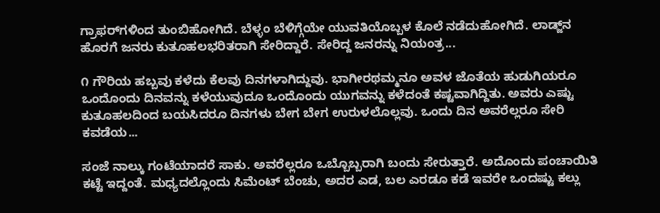ಗ್ರಾಫರ್‌ಗಳಿಂದ ತುಂಬಿಹೋಗಿದೆ. ಬೆಳ್ಳಂ ಬೆಳಿಗ್ಗೆಯೇ ಯುವತಿಯೊಬ್ಬಳ ಕೊಲೆ ನಡೆದುಹೋಗಿದೆ. ಲಾಡ್ಜ್‌ನ ಹೊರಗೆ ಜನರು ಕುತೂಹಲಭರಿತರಾಗಿ ಸೇರಿದ್ದಾರೆ. ಸೇರಿದ್ದ ಜನರನ್ನು ನಿಯಂತ್ರ...

೧ ಗೌರಿಯ ಹಬ್ಬವು ಕಳೆದು ಕೆಲವು ದಿನಗಳಾಗಿದ್ದುವು. ಭಾಗೀರಥಮ್ಮನೂ ಅವಳ ಜೊತೆಯ ಹುಡುಗಿಯರೂ ಒಂದೊಂದು ದಿನವನ್ನು ಕಳೆಯುವುದೂ ಒಂದೊಂದು ಯುಗವನ್ನು ಕಳೆದಂತೆ ಕಷ್ಟವಾಗಿದ್ದಿತು. ಅವರು ಎಷ್ಟು ಕುತೂಹಲದಿಂದ ಬಯಸಿದರೂ ದಿನಗಳು ಬೇಗ ಬೇಗ ಉರುಳಲೊಲ್ಲವು. ಒಂದು ದಿನ ಅವರೆಲ್ಲರೂ ಸೇರಿ ಕವಡೆಯ...

ಸಂಜೆ ನಾಲ್ಕು ಗಂಟೆಯಾದರೆ ಸಾಕು. ಅವರೆಲ್ಲರೂ ಒಬ್ಬೊಬ್ಬರಾಗಿ ಬಂದು ಸೇರುತ್ತಾರೆ. ಅದೊಂದು ಪಂಚಾಯಿತಿ ಕಟ್ಟೆ ಇದ್ದಂತೆ. ಮಧ್ಯದಲ್ಲೊಂದು ಸಿಮೆಂಟ್ ಬೆಂಚು, ಅದರ ಎಡ, ಬಲ ಎರಡೂ ಕಡೆ ಇವರೇ ಒಂದಷ್ಟು ಕಲ್ಲು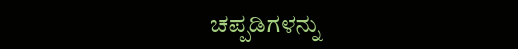ಚಪ್ಪಡಿಗಳನ್ನು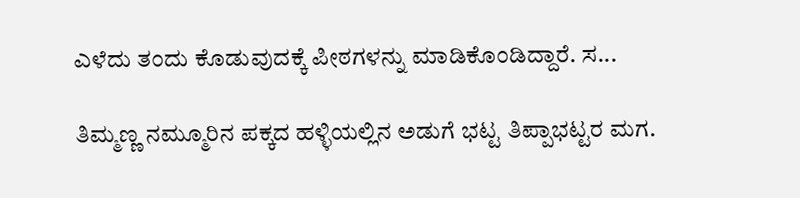ಎಳೆದು ತಂದು ಕೊಡುವುದಕ್ಕೆ ಪೀಠಗಳನ್ನು ಮಾಡಿಕೊಂಡಿದ್ದಾರೆ. ಸ...

ತಿಮ್ಮಣ್ಣ ನಮ್ಮೂರಿನ ಪಕ್ಕದ ಹಳ್ಳಿಯಲ್ಲಿನ ಅಡುಗೆ ಭಟ್ಟ ತಿಪ್ಪಾಭಟ್ಟರ ಮಗ.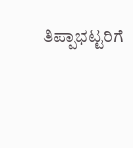ತಿಪ್ಪಾಭಟ್ಟರಿಗೆ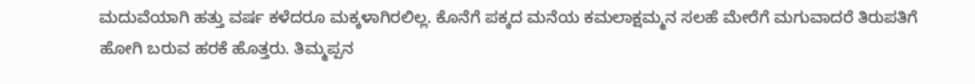ಮದುವೆಯಾಗಿ ಹತ್ತು ವರ್ಷ ಕಳೆದರೂ ಮಕ್ಕಳಾಗಿರಲಿಲ್ಲ. ಕೊನೆಗೆ ಪಕ್ಕದ ಮನೆಯ ಕಮಲಾಕ್ಷಮ್ಮನ ಸಲಹೆ ಮೇರೆಗೆ ಮಗುವಾದರೆ ತಿರುಪತಿಗೆ ಹೋಗಿ ಬರುವ ಹರಕೆ ಹೊತ್ತರು. ತಿಮ್ಮಪ್ಪನ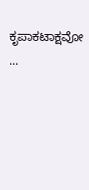ಕೃಪಾಕಟಾಕ್ಷವೋ ...